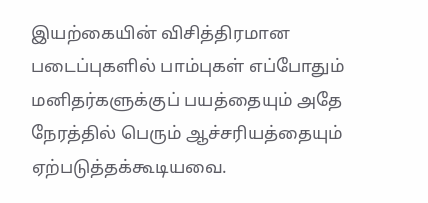இயற்கையின் விசித்திரமான படைப்புகளில் பாம்புகள் எப்போதும் மனிதர்களுக்குப் பயத்தையும் அதே நேரத்தில் பெரும் ஆச்சரியத்தையும் ஏற்படுத்தக்கூடியவை.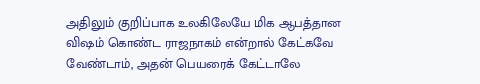அதிலும் குறிப்பாக உலகிலேயே மிக ஆபத்தான விஷம் கொண்ட ராஜநாகம் என்றால் கேட்கவே வேண்டாம், அதன் பெயரைக் கேட்டாலே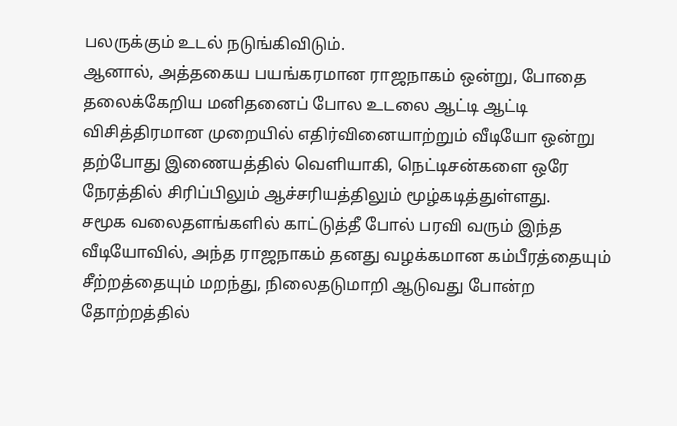பலருக்கும் உடல் நடுங்கிவிடும்.
ஆனால், அத்தகைய பயங்கரமான ராஜநாகம் ஒன்று, போதை தலைக்கேறிய மனிதனைப் போல உடலை ஆட்டி ஆட்டி விசித்திரமான முறையில் எதிர்வினையாற்றும் வீடியோ ஒன்று தற்போது இணையத்தில் வெளியாகி, நெட்டிசன்களை ஒரே நேரத்தில் சிரிப்பிலும் ஆச்சரியத்திலும் மூழ்கடித்துள்ளது.
சமூக வலைதளங்களில் காட்டுத்தீ போல் பரவி வரும் இந்த வீடியோவில், அந்த ராஜநாகம் தனது வழக்கமான கம்பீரத்தையும் சீற்றத்தையும் மறந்து, நிலைதடுமாறி ஆடுவது போன்ற தோற்றத்தில்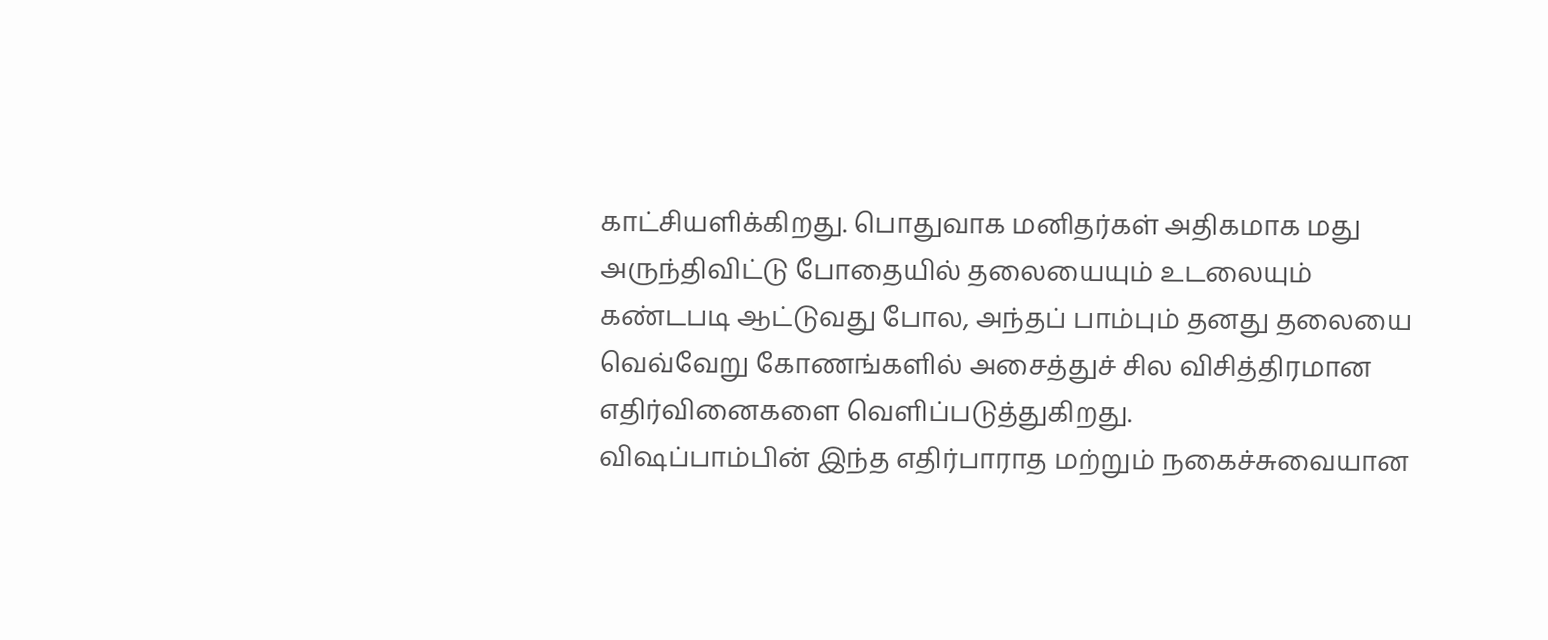காட்சியளிக்கிறது. பொதுவாக மனிதர்கள் அதிகமாக மது அருந்திவிட்டு போதையில் தலையையும் உடலையும் கண்டபடி ஆட்டுவது போல, அந்தப் பாம்பும் தனது தலையை வெவ்வேறு கோணங்களில் அசைத்துச் சில விசித்திரமான எதிர்வினைகளை வெளிப்படுத்துகிறது.
விஷப்பாம்பின் இந்த எதிர்பாராத மற்றும் நகைச்சுவையான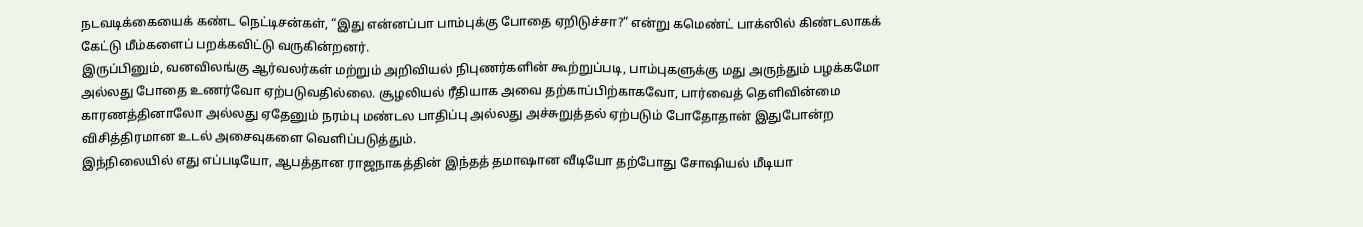நடவடிக்கையைக் கண்ட நெட்டிசன்கள், “இது என்னப்பா பாம்புக்கு போதை ஏறிடுச்சா?” என்று கமெண்ட் பாக்ஸில் கிண்டலாகக் கேட்டு மீம்களைப் பறக்கவிட்டு வருகின்றனர்.
இருப்பினும், வனவிலங்கு ஆர்வலர்கள் மற்றும் அறிவியல் நிபுணர்களின் கூற்றுப்படி, பாம்புகளுக்கு மது அருந்தும் பழக்கமோ அல்லது போதை உணர்வோ ஏற்படுவதில்லை. சூழலியல் ரீதியாக அவை தற்காப்பிற்காகவோ, பார்வைத் தெளிவின்மை காரணத்தினாலோ அல்லது ஏதேனும் நரம்பு மண்டல பாதிப்பு அல்லது அச்சுறுத்தல் ஏற்படும் போதோதான் இதுபோன்ற விசித்திரமான உடல் அசைவுகளை வெளிப்படுத்தும்.
இந்நிலையில் எது எப்படியோ, ஆபத்தான ராஜநாகத்தின் இந்தத் தமாஷான வீடியோ தற்போது சோஷியல் மீடியா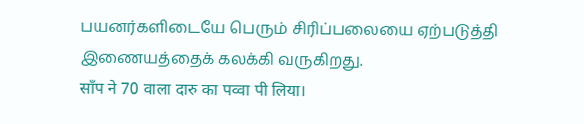பயனர்களிடையே பெரும் சிரிப்பலையை ஏற்படுத்தி இணையத்தைக் கலக்கி வருகிறது.
साँप ने 70 वाला दारु का पव्वा पी लिया।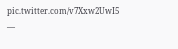pic.twitter.com/v7Xxw2UwI5
—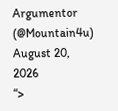Argumentor (@Mountain4u) August 20, 2026
“>